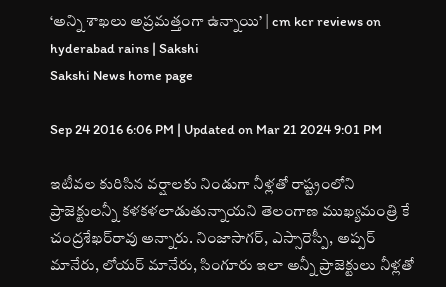‘అన్ని శాఖలు అప్రమత్తంగా ఉన్నాయి’ | cm kcr reviews on hyderabad rains | Sakshi
Sakshi News home page

Sep 24 2016 6:06 PM | Updated on Mar 21 2024 9:01 PM

ఇటీవల కురిసిన వర్షాలకు నిండుగా నీళ్లతో రాష్ట్రంలోని ప్రాజెక్టులన్నీ కళకళలాడుతున్నాయని తెలంగాణ ముఖ్యమంత్రి కే చంద్రశేఖర్‌రావు అన్నారు. నింజాసాగర్‌, ఎస్సారెస్పీ, అప్పర్ మానేరు, లోయర్‌ మానేరు, సింగూరు ఇలా అన్నీ ప్రాజెక్టులు నీళ్లతో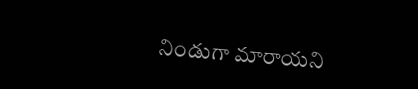నిండుగా మారాయని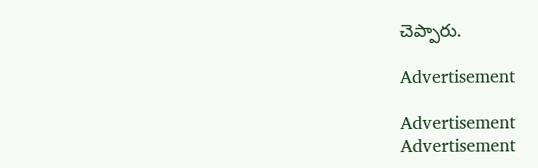చెప్పారు.

Advertisement

Advertisement
Advertisement